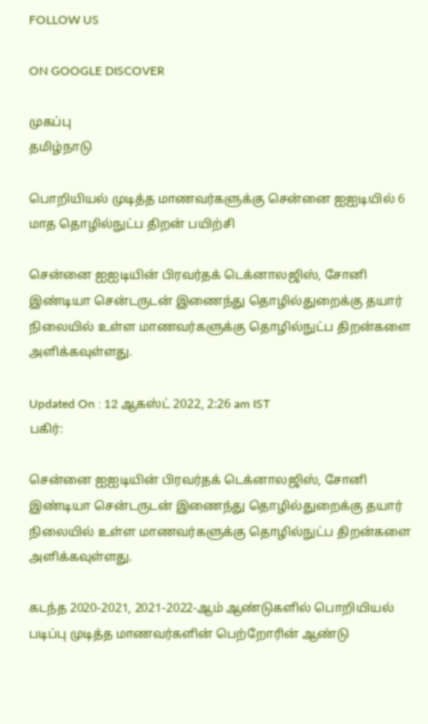FOLLOW US

ON GOOGLE DISCOVER

முகப்பு
தமிழ்நாடு

பொறியியல் முடித்த மாணவர்களுக்கு சென்னை ஐஐடியில் 6 மாத தொழில்நுட்ப திறன் பயிற்சி

சென்னை ஐஐடியின் பிரவர்தக் டெக்னாலஜிஸ், சோனி இண்டியா சென்டருடன் இணைந்து தொழில்துறைக்கு தயார் நிலையில் உள்ள மாணவர்களுக்கு தொழில்நுட்ப திறன்களை அளிக்கவுள்ளது.

Updated On : 12 ஆகஸ்ட் 2022, 2:26 am IST
பகிர்:

சென்னை ஐஐடியின் பிரவர்தக் டெக்னாலஜிஸ், சோனி இண்டியா சென்டருடன் இணைந்து தொழில்துறைக்கு தயார் நிலையில் உள்ள மாணவர்களுக்கு தொழில்நுட்ப திறன்களை அளிக்கவுள்ளது.

கடந்த 2020-2021, 2021-2022-ஆம் ஆண்டுகளில் பொறியியல் படிப்பு முடித்த மாணவர்களின் பெற்றோரின் ஆண்டு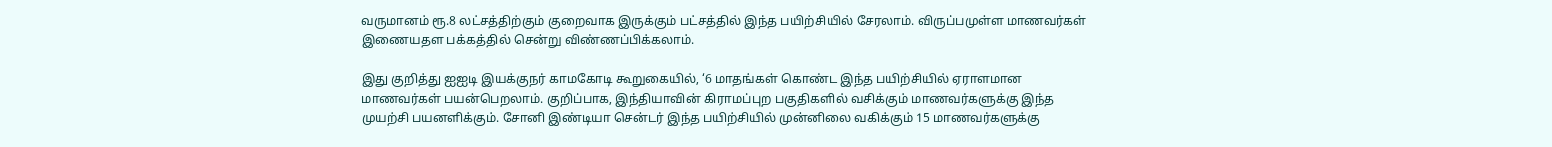வருமானம் ரூ.8 லட்சத்திற்கும் குறைவாக இருக்கும் பட்சத்தில் இந்த பயிற்சியில் சேரலாம். விருப்பமுள்ள மாணவர்கள் இணையதள பக்கத்தில் சென்று விண்ணப்பிக்கலாம்.

இது குறித்து ஐஐடி இயக்குநர் காமகோடி கூறுகையில், ‘6 மாதங்கள் கொண்ட இந்த பயிற்சியில் ஏராளமான மாணவர்கள் பயன்பெறலாம். குறிப்பாக, இந்தியாவின் கிராமப்புற பகுதிகளில் வசிக்கும் மாணவர்களுக்கு இந்த முயற்சி பயனளிக்கும். சோனி இண்டியா சென்டர் இந்த பயிற்சியில் முன்னிலை வகிக்கும் 15 மாணவர்களுக்கு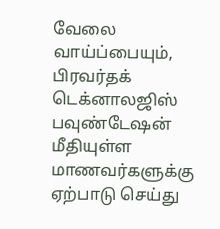வேலை வாய்ப்பையும், பிரவர்தக் டெக்னாலஜிஸ் பவுண்டேஷன் மீதியுள்ள மாணவர்களுக்கு ஏற்பாடு செய்து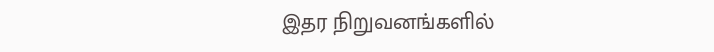இதர நிறுவனங்களில்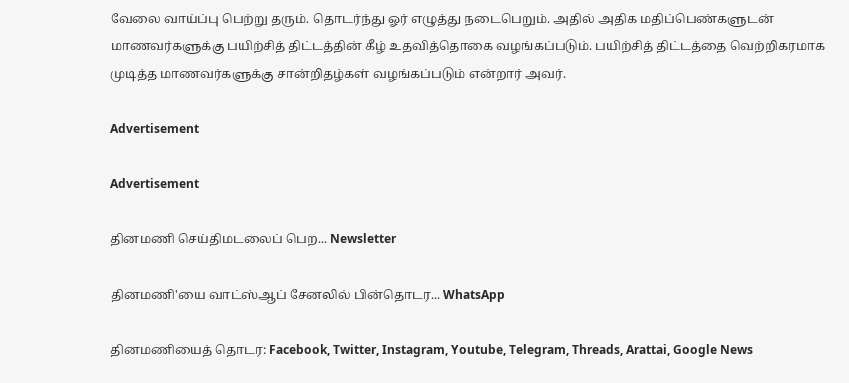வேலை வாய்ப்பு பெற்று தரும். தொடர்ந்து ஓர் எழுத்து நடைபெறும். அதில் அதிக மதிப்பெண்களுடன் மாணவர்களுக்கு பயிற்சித் திட்டத்தின் கீழ் உதவித்தொகை வழங்கப்படும். பயிற்சித் திட்டத்தை வெற்றிகரமாக முடித்த மாணவர்களுக்கு சான்றிதழ்கள் வழங்கப்படும் என்றார் அவர்.

Advertisement

Advertisement

தினமணி செய்திமடலைப் பெற... Newsletter

தினமணி'யை வாட்ஸ்ஆப் சேனலில் பின்தொடர... WhatsApp

தினமணியைத் தொடர: Facebook, Twitter, Instagram, Youtube, Telegram, Threads, Arattai, Google News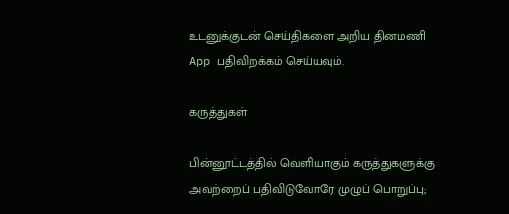உடனுக்குடன் செய்திகளை அறிய தினமணி App பதிவிறக்கம் செய்யவும்.

கருத்துகள்

பின்னூட்டத்தில் வெளியாகும் கருத்துகளுக்கு அவற்றைப் பதிவிடுவோரே முழுப் பொறுப்பு;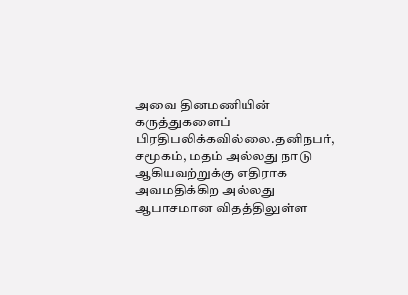அவை தினமணியின் கருத்துகளைப் பிரதிபலிக்கவில்லை.தனிநபர், சமூகம், மதம் அல்லது நாடு ஆகியவற்றுக்கு எதிராக அவமதிக்கிற அல்லது ஆபாசமான விதத்திலுள்ள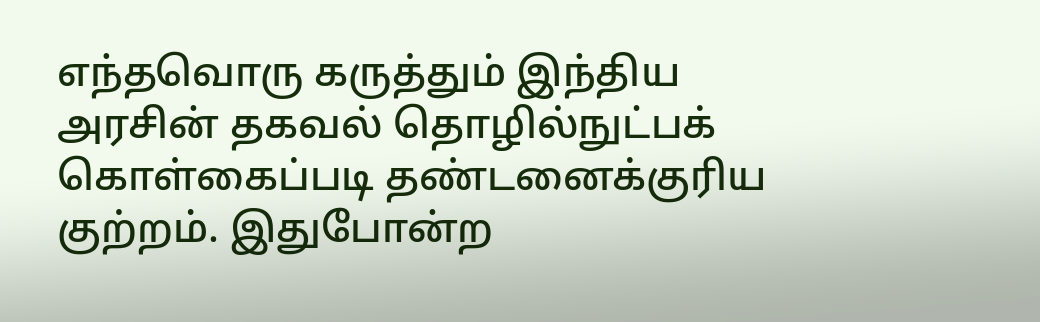எந்தவொரு கருத்தும் இந்திய அரசின் தகவல் தொழில்நுட்பக் கொள்கைப்படி தண்டனைக்குரிய குற்றம். இதுபோன்ற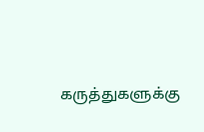கருத்துகளுக்கு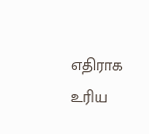எதிராக உரிய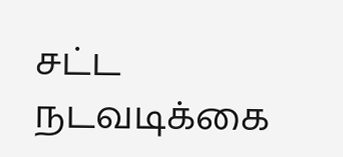சட்ட நடவடிக்கை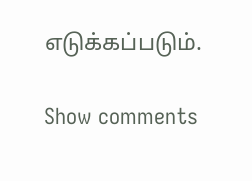எடுக்கப்படும்.

Show comments